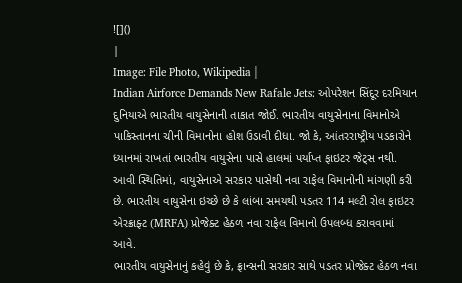![]()
|
Image: File Photo, Wikipedia |
Indian Airforce Demands New Rafale Jets: ઓપરેશન સિંદૂર દરમિયાન દુનિયાએ ભારતીય વાયુસેનાની તાકાત જોઈ. ભારતીય વાયુસેનાના વિમાનોએ પાકિસ્તાનના ચીની વિમાનોના હોશ ઉડાવી દીધા. જો કે, આંતરરાષ્ટ્રીય પડકારોને ધ્યાનમાં રાખતાં ભારતીય વાયુસેના પાસે હાલમાં પર્યાપ્ત ફાઇટર જેટ્સ નથી. આવી સ્થિતિમાં, વાયુસેનાએ સરકાર પાસેથી નવા રાફેલ વિમાનોની માંગણી કરી છે. ભારતીય વાયુસેના ઇચ્છે છે કે લાંબા સમયથી પડતર 114 મલ્ટી રોલ ફાઇટર એરક્રાફ્ટ (MRFA) પ્રોજેક્ટ હેઠળ નવા રાફેલ વિમાનો ઉપલબ્ધ કરાવવામાં આવે.
ભારતીય વાયુસેનાનું કહેવું છે કે, ફ્રાન્સની સરકાર સાથે પડતર પ્રોજેક્ટ હેઠળ નવા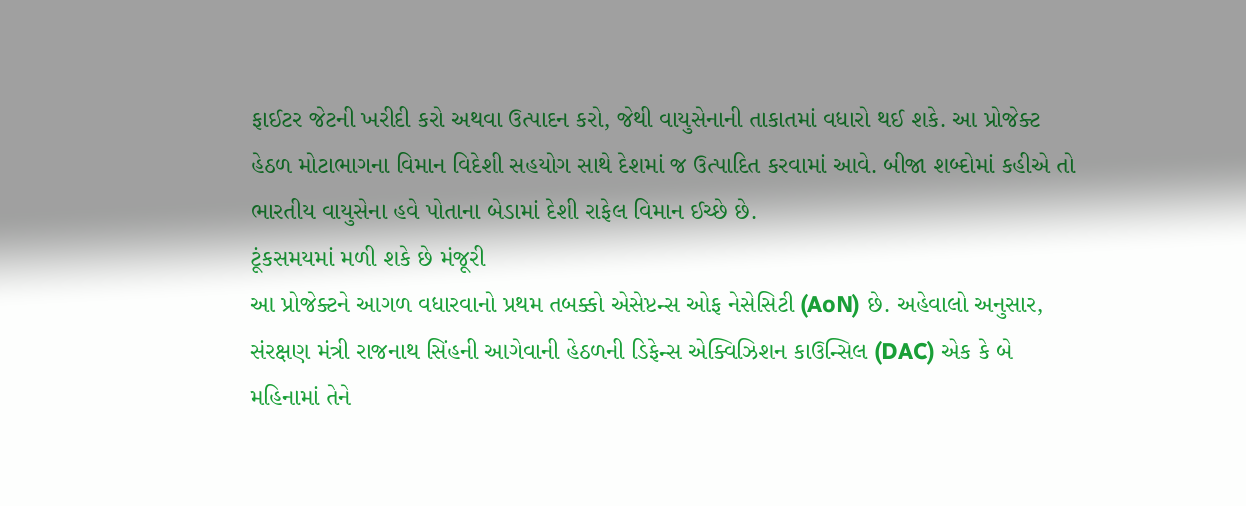ફાઈટર જેટની ખરીદી કરો અથવા ઉત્પાદન કરો, જેથી વાયુસેનાની તાકાતમાં વધારો થઈ શકે. આ પ્રોજેક્ટ હેઠળ મોટાભાગના વિમાન વિદેશી સહયોગ સાથે દેશમાં જ ઉત્પાદિત કરવામાં આવે. બીજા શબ્દોમાં કહીએ તો ભારતીય વાયુસેના હવે પોતાના બેડામાં દેશી રાફેલ વિમાન ઈચ્છે છે.
ટૂંકસમયમાં મળી શકે છે મંજૂરી
આ પ્રોજેક્ટને આગળ વધારવાનો પ્રથમ તબક્કો એસેપ્ટન્સ ઓફ નેસેસિટી (AoN) છે. અહેવાલો અનુસાર, સંરક્ષણ મંત્રી રાજનાથ સિંહની આગેવાની હેઠળની ડિફેન્સ એક્વિઝિશન કાઉન્સિલ (DAC) એક કે બે મહિનામાં તેને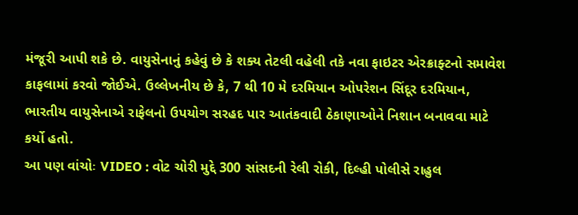મંજૂરી આપી શકે છે. વાયુસેનાનું કહેવું છે કે શક્ય તેટલી વહેલી તકે નવા ફાઇટર એરક્રાફ્ટનો સમાવેશ કાફલામાં કરવો જોઈએ. ઉલ્લેખનીય છે કે, 7 થી 10 મે દરમિયાન ઓપરેશન સિંદૂર દરમિયાન, ભારતીય વાયુસેનાએ રાફેલનો ઉપયોગ સરહદ પાર આતંકવાદી ઠેકાણાઓને નિશાન બનાવવા માટે કર્યો હતો.
આ પણ વાંચોઃ VIDEO : વોટ ચોરી મુદ્દે 300 સાંસદની રેલી રોકી, દિલ્હી પોલીસે રાહુલ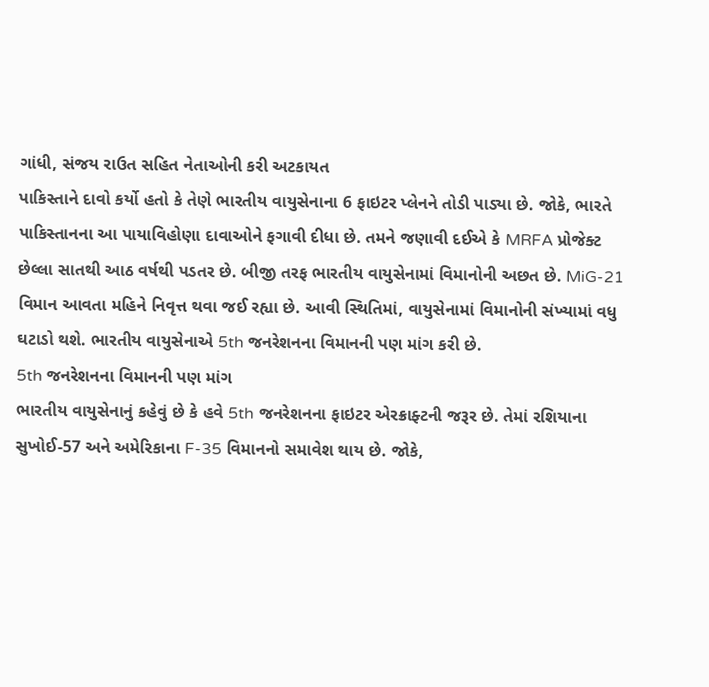ગાંધી, સંજય રાઉત સહિત નેતાઓની કરી અટકાયત
પાકિસ્તાને દાવો કર્યો હતો કે તેણે ભારતીય વાયુસેનાના 6 ફાઇટર પ્લેનને તોડી પાડ્યા છે. જોકે, ભારતે પાકિસ્તાનના આ પાયાવિહોણા દાવાઓને ફગાવી દીધા છે. તમને જણાવી દઈએ કે MRFA પ્રોજેક્ટ છેલ્લા સાતથી આઠ વર્ષથી પડતર છે. બીજી તરફ ભારતીય વાયુસેનામાં વિમાનોની અછત છે. MiG-21 વિમાન આવતા મહિને નિવૃત્ત થવા જઈ રહ્યા છે. આવી સ્થિતિમાં, વાયુસેનામાં વિમાનોની સંખ્યામાં વધુ ઘટાડો થશે. ભારતીય વાયુસેનાએ 5th જનરેશનના વિમાનની પણ માંગ કરી છે.
5th જનરેશનના વિમાનની પણ માંગ
ભારતીય વાયુસેનાનું કહેવું છે કે હવે 5th જનરેશનના ફાઇટર એરક્રાફ્ટની જરૂર છે. તેમાં રશિયાના સુખોઈ-57 અને અમેરિકાના F-35 વિમાનનો સમાવેશ થાય છે. જોકે,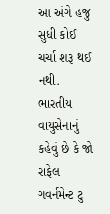આ અંગે હજુ સુધી કોઈ ચર્ચા શરૂ થઈ નથી. ભારતીય વાયુસેનાનું કહેવું છે કે જો રાફેલ ગવર્નમેન્ટ ટુ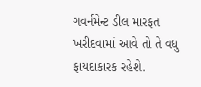ગવર્નમેન્ટ ડીલ મારફત ખરીદવામાં આવે તો તે વધુ ફાયદાકારક રહેશે.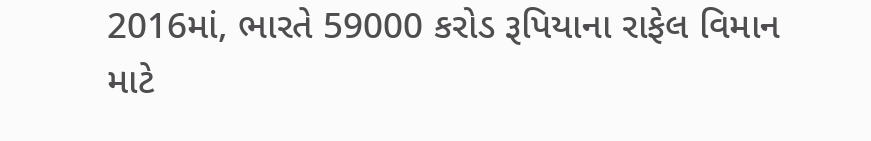2016માં, ભારતે 59000 કરોડ રૂપિયાના રાફેલ વિમાન માટે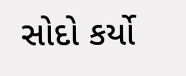સોદો કર્યો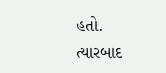હતો. ત્યારબાદ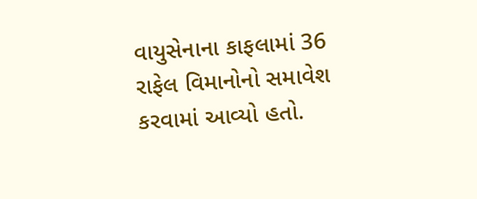વાયુસેનાના કાફલામાં 36 રાફેલ વિમાનોનો સમાવેશ કરવામાં આવ્યો હતો.